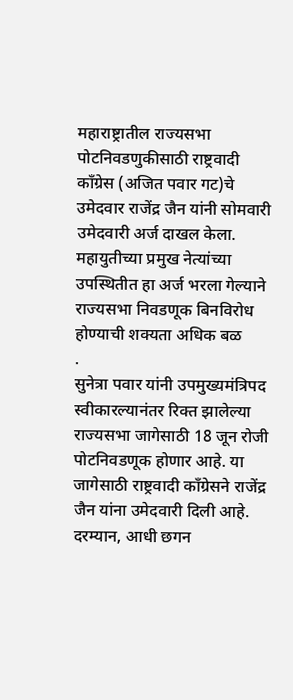महाराष्ट्रातील राज्यसभा पोटनिवडणुकीसाठी राष्ट्रवादी काँग्रेस (अजित पवार गट)चे उमेदवार राजेंद्र जैन यांनी सोमवारी उमेदवारी अर्ज दाखल केला. महायुतीच्या प्रमुख नेत्यांच्या उपस्थितीत हा अर्ज भरला गेल्याने राज्यसभा निवडणूक बिनविरोध होण्याची शक्यता अधिक बळ
.
सुनेत्रा पवार यांनी उपमुख्यमंत्रिपद स्वीकारल्यानंतर रिक्त झालेल्या राज्यसभा जागेसाठी 18 जून रोजी पोटनिवडणूक होणार आहे. या जागेसाठी राष्ट्रवादी काँग्रेसने राजेंद्र जैन यांना उमेदवारी दिली आहे. दरम्यान, आधी छगन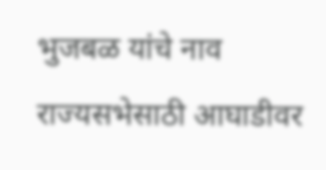भुजबळ यांचे नाव राज्यसभेसाठी आघाडीवर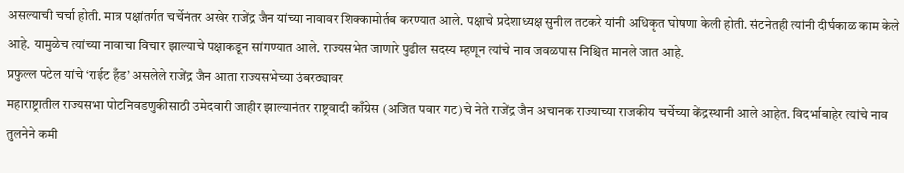असल्याची चर्चा होती. मात्र पक्षांतर्गत चर्चेनंतर अखेर राजेंद्र जैन यांच्या नावावर शिक्कामोर्तब करण्यात आले. पक्षाचे प्रदेशाध्यक्ष सुनील तटकरे यांनी अधिकृत घोषणा केली होती. संटनेतही त्यांनी दीर्घकाळ काम केले आहे. यामुळेच त्यांच्या नावाचा विचार झाल्याचे पक्षाकडून सांगण्यात आले. राज्यसभेत जाणारे पुढील सदस्य म्हणून त्यांचे नाव जवळपास निश्चित मानले जात आहे.
प्रफुल्ल पटेल यांचे ‘राईट हँड’ असलेले राजेंद्र जैन आता राज्यसभेच्या उंबरठ्यावर
महाराष्ट्रातील राज्यसभा पोटनिवडणुकीसाठी उमेदवारी जाहीर झाल्यानंतर राष्ट्रवादी काँग्रेस (अजित पवार गट)चे नेते राजेंद्र जैन अचानक राज्याच्या राजकीय चर्चेच्या केंद्रस्थानी आले आहेत. विदर्भाबाहेर त्यांचे नाव तुलनेने कमी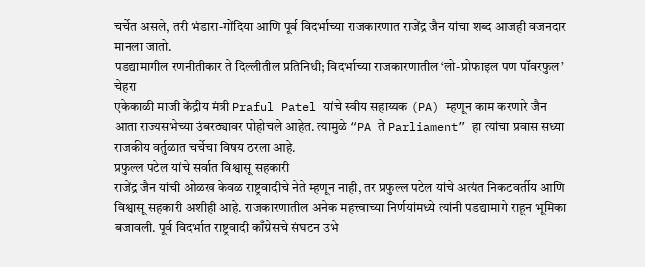चर्चेत असले, तरी भंडारा-गोंदिया आणि पूर्व विदर्भाच्या राजकारणात राजेंद्र जैन यांचा शब्द आजही वजनदार मानला जातो.
पडद्यामागील रणनीतीकार ते दिल्लीतील प्रतिनिधी; विदर्भाच्या राजकारणातील ‘लो-प्रोफाइल पण पॉवरफुल’ चेहरा
एकेकाळी माजी केंद्रीय मंत्री Praful Patel यांचे स्वीय सहाय्यक (PA) म्हणून काम करणारे जैन आता राज्यसभेच्या उंबरठ्यावर पोहोचले आहेत. त्यामुळे “PA ते Parliament” हा त्यांचा प्रवास सध्या राजकीय वर्तुळात चर्चेचा विषय ठरला आहे.
प्रफुल्ल पटेल यांचे सर्वात विश्वासू सहकारी
राजेंद्र जैन यांची ओळख केवळ राष्ट्रवादीचे नेते म्हणून नाही, तर प्रफुल्ल पटेल यांचे अत्यंत निकटवर्तीय आणि विश्वासू सहकारी अशीही आहे. राजकारणातील अनेक महत्त्वाच्या निर्णयांमध्ये त्यांनी पडद्यामागे राहून भूमिका बजावली. पूर्व विदर्भात राष्ट्रवादी काँग्रेसचे संघटन उभे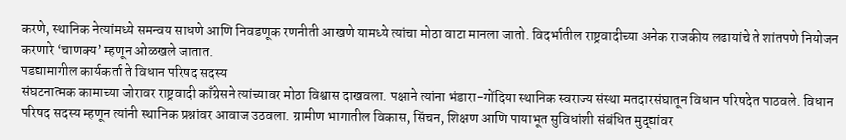करणे, स्थानिक नेत्यांमध्ये समन्वय साधणे आणि निवडणूक रणनीती आखणे यामध्ये त्यांचा मोठा वाटा मानला जातो. विदर्भातील राष्ट्रवादीच्या अनेक राजकीय लढायांचे ते शांतपणे नियोजन करणारे ‘चाणक्य’ म्हणून ओळखले जातात.
पडद्यामागील कार्यकर्ता ते विधान परिषद सदस्य
संघटनात्मक कामाच्या जोरावर राष्ट्रवादी काँग्रेसने त्यांच्यावर मोठा विश्वास दाखवला. पक्षाने त्यांना भंडारा-गोंदिया स्थानिक स्वराज्य संस्था मतदारसंघातून विधान परिषदेत पाठवले. विधान परिषद सदस्य म्हणून त्यांनी स्थानिक प्रश्नांवर आवाज उठवला. ग्रामीण भागातील विकास, सिंचन, शिक्षण आणि पायाभूत सुविधांशी संबंधित मुद्द्यांवर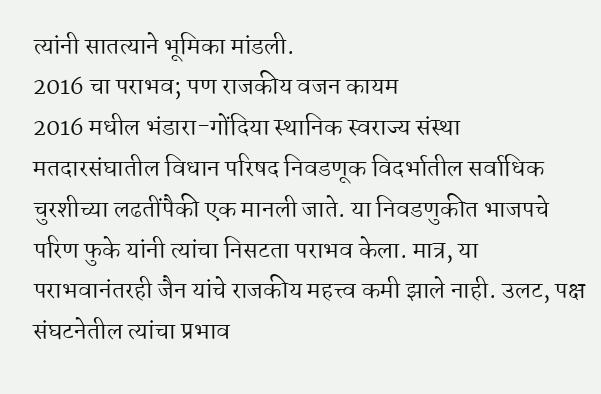त्यांनी सातत्याने भूमिका मांडली.
2016 चा पराभव; पण राजकीय वजन कायम
2016 मधील भंडारा-गोंदिया स्थानिक स्वराज्य संस्था मतदारसंघातील विधान परिषद निवडणूक विदर्भातील सर्वाधिक चुरशीच्या लढतींपैकी एक मानली जाते. या निवडणुकीत भाजपचे परिण फुके यांनी त्यांचा निसटता पराभव केला. मात्र, या पराभवानंतरही जैन यांचे राजकीय महत्त्व कमी झाले नाही. उलट, पक्ष संघटनेतील त्यांचा प्रभाव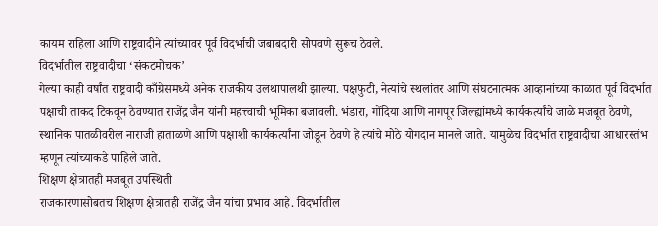कायम राहिला आणि राष्ट्रवादीने त्यांच्यावर पूर्व विदर्भाची जबाबदारी सोपवणे सुरूच ठेवले.
विदर्भातील राष्ट्रवादीचा ‘संकटमोचक’
गेल्या काही वर्षांत राष्ट्रवादी काँग्रेसमध्ये अनेक राजकीय उलथापालथी झाल्या. पक्षफुटी, नेत्यांचे स्थलांतर आणि संघटनात्मक आव्हानांच्या काळात पूर्व विदर्भात पक्षाची ताकद टिकवून ठेवण्यात राजेंद्र जैन यांनी महत्त्वाची भूमिका बजावली. भंडारा, गोंदिया आणि नागपूर जिल्ह्यांमध्ये कार्यकर्त्यांचे जाळे मजबूत ठेवणे, स्थानिक पातळीवरील नाराजी हाताळणे आणि पक्षाशी कार्यकर्त्यांना जोडून ठेवणे हे त्यांचे मोठे योगदान मानले जाते. यामुळेच विदर्भात राष्ट्रवादीचा आधारस्तंभ म्हणून त्यांच्याकडे पाहिले जाते.
शिक्षण क्षेत्रातही मजबूत उपस्थिती
राजकारणासोबतच शिक्षण क्षेत्रातही राजेंद्र जैन यांचा प्रभाव आहे. विदर्भातील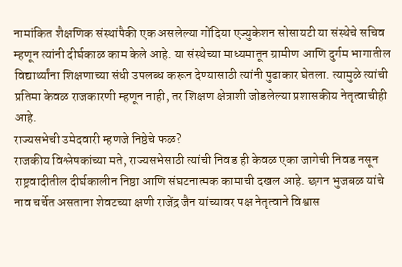नामांकित शैक्षणिक संस्थांपैकी एक असलेल्या गोंदिया एज्युकेशन सोसायटी या संस्थेचे सचिव म्हणून त्यांनी दीर्घकाळ काम केले आहे. या संस्थेच्या माध्यमातून ग्रामीण आणि दुर्गम भागातील विद्यार्थ्यांना शिक्षणाच्या संधी उपलब्ध करून देण्यासाठी त्यांनी पुढाकार घेतला. त्यामुळे त्यांची प्रतिमा केवळ राजकारणी म्हणून नाही, तर शिक्षण क्षेत्राशी जोडलेल्या प्रशासकीय नेतृत्वाचीही आहे.
राज्यसभेची उमेदवारी म्हणजे निष्ठेचे फळ?
राजकीय विश्लेषकांच्या मते, राज्यसभेसाठी त्यांची निवड ही केवळ एका जागेची निवड नसून राष्ट्रवादीतील दीर्घकालीन निष्ठा आणि संघटनात्मक कामाची दखल आहे. छगन भुजबळ यांचे नाव चर्चेत असताना शेवटच्या क्षणी राजेंद्र जैन यांच्यावर पक्ष नेतृत्वाने विश्वास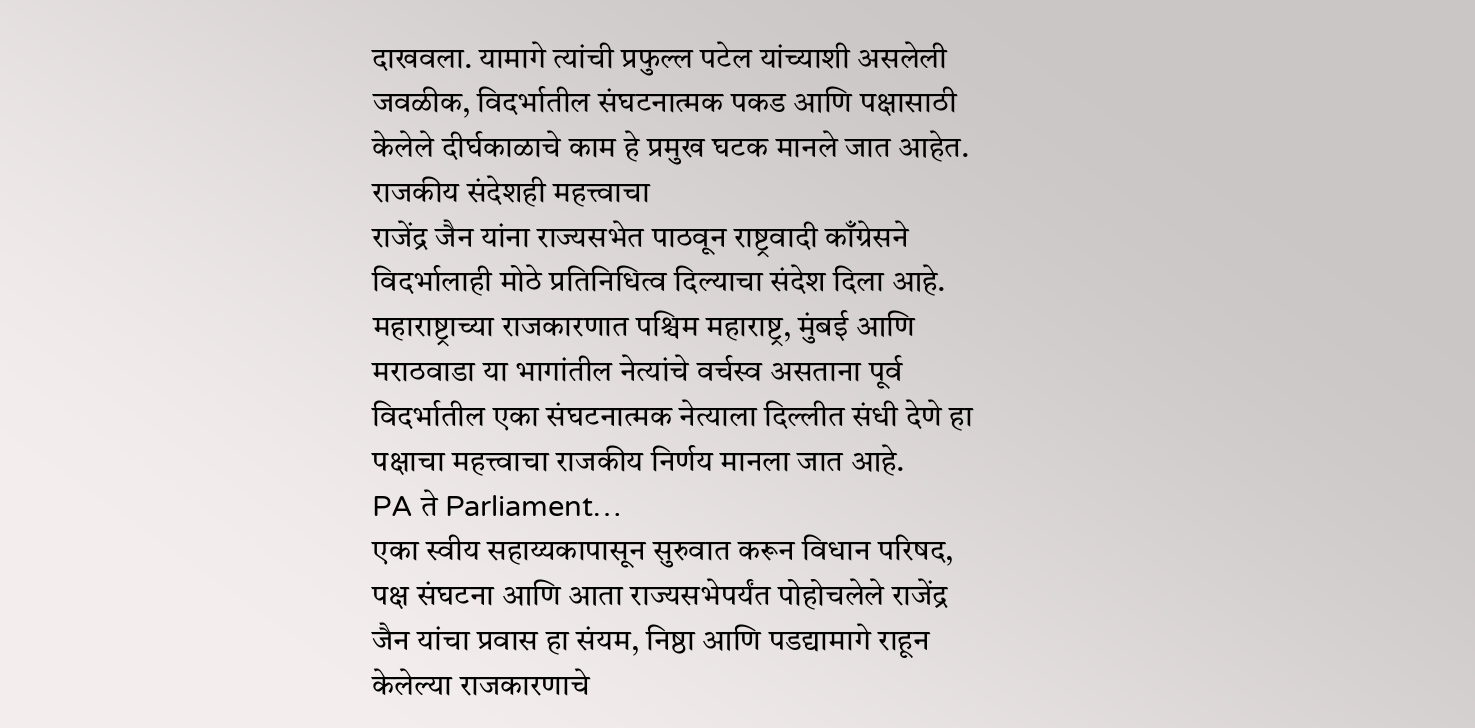दाखवला. यामागे त्यांची प्रफुल्ल पटेल यांच्याशी असलेली जवळीक, विदर्भातील संघटनात्मक पकड आणि पक्षासाठी केलेले दीर्घकाळाचे काम हे प्रमुख घटक मानले जात आहेत.
राजकीय संदेशही महत्त्वाचा
राजेंद्र जैन यांना राज्यसभेत पाठवून राष्ट्रवादी काँग्रेसने विदर्भालाही मोठे प्रतिनिधित्व दिल्याचा संदेश दिला आहे. महाराष्ट्राच्या राजकारणात पश्चिम महाराष्ट्र, मुंबई आणि मराठवाडा या भागांतील नेत्यांचे वर्चस्व असताना पूर्व विदर्भातील एका संघटनात्मक नेत्याला दिल्लीत संधी देणे हा पक्षाचा महत्त्वाचा राजकीय निर्णय मानला जात आहे.
PA ते Parliament…
एका स्वीय सहाय्यकापासून सुरुवात करून विधान परिषद, पक्ष संघटना आणि आता राज्यसभेपर्यंत पोहोचलेले राजेंद्र जैन यांचा प्रवास हा संयम, निष्ठा आणि पडद्यामागे राहून केलेल्या राजकारणाचे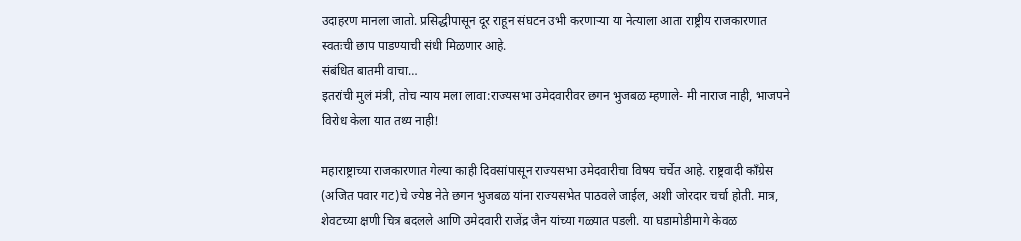उदाहरण मानला जातो. प्रसिद्धीपासून दूर राहून संघटन उभी करणाऱ्या या नेत्याला आता राष्ट्रीय राजकारणात स्वतःची छाप पाडण्याची संधी मिळणार आहे.
संबंधित बातमी वाचा…
इतरांची मुलं मंत्री, तोच न्याय मला लावा:राज्यसभा उमेदवारीवर छगन भुजबळ म्हणाले- मी नाराज नाही, भाजपने विरोध केला यात तथ्य नाही!

महाराष्ट्राच्या राजकारणात गेल्या काही दिवसांपासून राज्यसभा उमेदवारीचा विषय चर्चेत आहे. राष्ट्रवादी काँग्रेस (अजित पवार गट)चे ज्येष्ठ नेते छगन भुजबळ यांना राज्यसभेत पाठवले जाईल, अशी जोरदार चर्चा होती. मात्र, शेवटच्या क्षणी चित्र बदलले आणि उमेदवारी राजेंद्र जैन यांच्या गळ्यात पडली. या घडामोडीमागे केवळ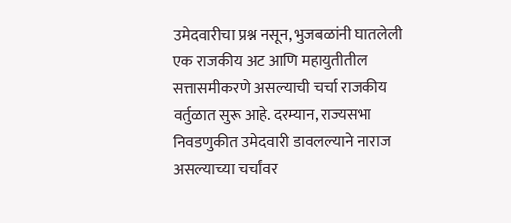उमेदवारीचा प्रश्न नसून, भुजबळांनी घातलेली एक राजकीय अट आणि महायुतीतील सत्तासमीकरणे असल्याची चर्चा राजकीय वर्तुळात सुरू आहे. दरम्यान, राज्यसभा निवडणुकीत उमेदवारी डावलल्याने नाराज असल्याच्या चर्चांवर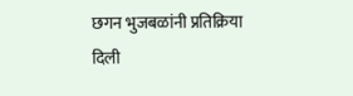छगन भुजबळांनी प्रतिक्रिया दिली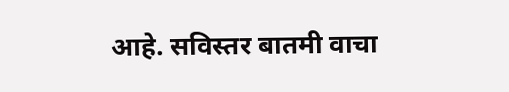आहे. सविस्तर बातमी वाचा